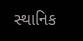સ્થાનિક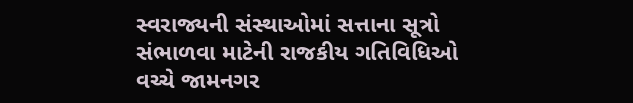સ્વરાજ્યની સંસ્થાઓમાં સત્તાના સૂત્રો સંભાળવા માટેની રાજકીય ગતિવિધિઓ વચ્ચે જામનગર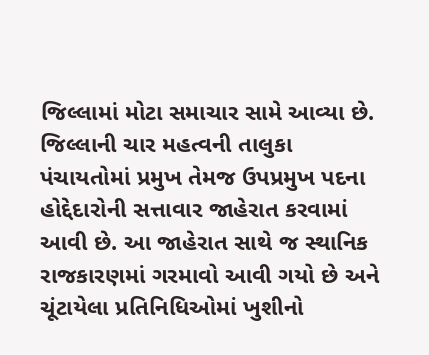જિલ્લામાં મોટા સમાચાર સામે આવ્યા છે. જિલ્લાની ચાર મહત્વની તાલુકા પંચાયતોમાં પ્રમુખ તેમજ ઉપપ્રમુખ પદના હોદ્દેદારોની સત્તાવાર જાહેરાત કરવામાં આવી છે. આ જાહેરાત સાથે જ સ્થાનિક રાજકારણમાં ગરમાવો આવી ગયો છે અને ચૂંટાયેલા પ્રતિનિધિઓમાં ખુશીનો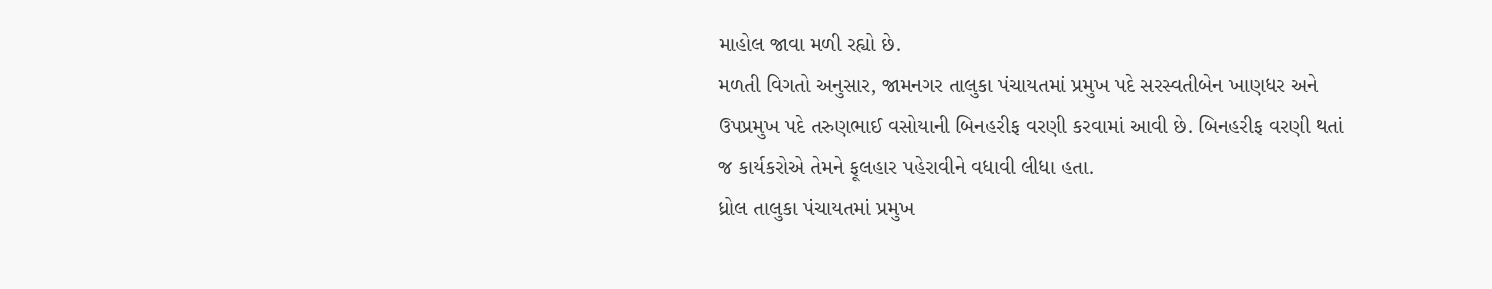માહોલ જાવા મળી રહ્યો છે.
મળતી વિગતો અનુસાર, જામનગર તાલુકા પંચાયતમાં પ્રમુખ પદે સરસ્વતીબેન ખાણધર અને ઉપપ્રમુખ પદે તરુણભાઈ વસોયાની બિનહરીફ વરણી કરવામાં આવી છે. બિનહરીફ વરણી થતાં જ કાર્યકરોએ તેમને ફૂલહાર પહેરાવીને વધાવી લીધા હતા.
ધ્રોલ તાલુકા પંચાયતમાં પ્રમુખ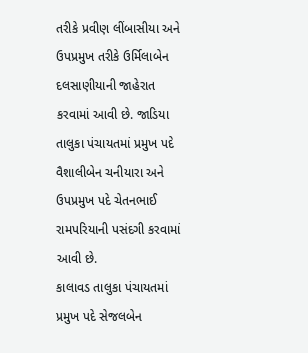તરીકે પ્રવીણ લીંબાસીયા અને ઉપપ્રમુખ તરીકે ઉર્મિલાબેન દલસાણીયાની જાહેરાત કરવામાં આવી છે. જાડિયા તાલુકા પંચાયતમાં પ્રમુખ પદે વૈશાલીબેન ચનીયારા અને ઉપપ્રમુખ પદે ચેતનભાઈ રામપરિયાની પસંદગી કરવામાં આવી છે.
કાલાવડ તાલુકા પંચાયતમાં પ્રમુખ પદે સેજલબેન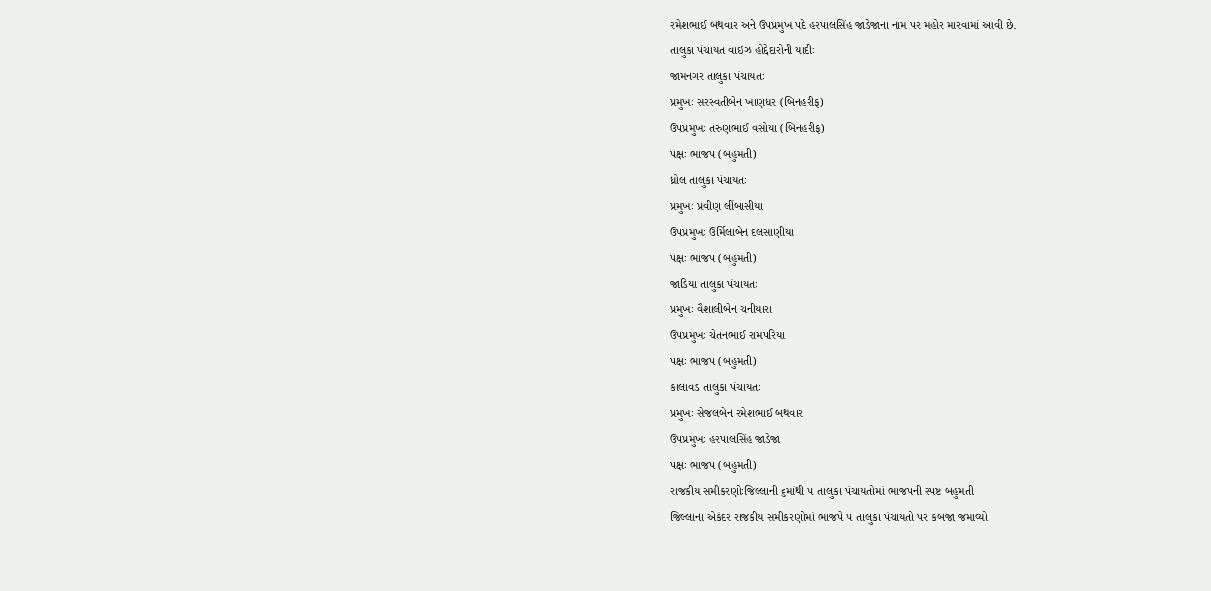રમેશભાઈ બથવાર અને ઉપપ્રમુખ પદે હરપાલસિંહ જાડેજાના નામ પર મહોર મારવામાં આવી છે.
તાલુકા પંચાયત વાઇઝ હોદ્દેદારોની યાદીઃ
જામનગર તાલુકા પંચાયતઃ
પ્રમુખઃ સરસ્વતીબેન ખાણધર (બિનહરીફ)
ઉપપ્રમુખઃ તરુણભાઈ વસોયા (બિનહરીફ)
પક્ષઃ ભાજપ (બહુમતી)
ધ્રોલ તાલુકા પંચાયતઃ
પ્રમુખઃ પ્રવીણ લીંબાસીયા
ઉપપ્રમુખઃ ઉર્મિલાબેન દલસાણીયા
પક્ષઃ ભાજપ (બહુમતી)
જાડિયા તાલુકા પંચાયતઃ
પ્રમુખઃ વૈશાલીબેન ચનીયારા
ઉપપ્રમુખઃ ચેતનભાઈ રામપરિયા
પક્ષઃ ભાજપ (બહુમતી)
કાલાવડ તાલુકા પંચાયતઃ
પ્રમુખઃ સેજલબેન રમેશભાઈ બથવાર
ઉપપ્રમુખઃ હરપાલસિંહ જાડેજા
પક્ષઃ ભાજપ (બહુમતી)
રાજકીય સમીકરણોઃજિલ્લાની ૬માંથી ૫ તાલુકા પંચાયતોમાં ભાજપની સ્પષ્ટ બહુમતી
જિલ્લાના એકંદર રાજકીય સમીકરણોમાં ભાજપે ૫ તાલુકા પંચાયતો પર કબજા જમાવ્યો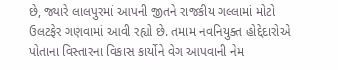છે, જ્યારે લાલપુરમાં આપની જીતને રાજકીય ગલ્લામાં મોટો ઉલટફેર ગણવામાં આવી રહ્યો છે. તમામ નવનિયુક્ત હોદ્દેદારોએ પોતાના વિસ્તારના વિકાસ કાર્યોને વેગ આપવાની નેમ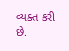વ્યક્ત કરી છે.